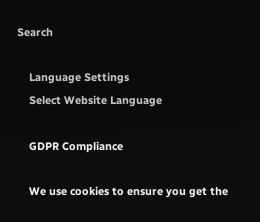Search

    Language Settings
    Select Website Language

    GDPR Compliance

    We use cookies to ensure you get the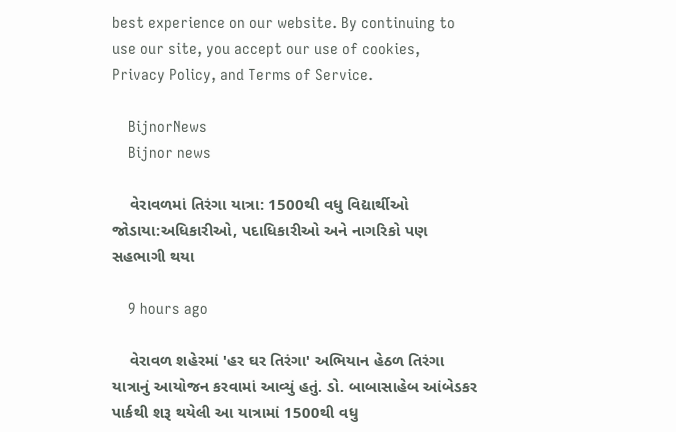best experience on our website. By continuing to use our site, you accept our use of cookies, Privacy Policy, and Terms of Service.

    BijnorNews
    Bijnor news

    વેરાવળમાં તિરંગા યાત્રા: 1500થી વધુ વિદ્યાર્થીઓ જોડાયા:અધિકારીઓ, પદાધિકારીઓ અને નાગરિકો પણ સહભાગી થયા

    9 hours ago

    વેરાવળ શહેરમાં 'હર ઘર તિરંગા' અભિયાન હેઠળ તિરંગા યાત્રાનું આયોજન કરવામાં આવ્યું હતું. ડો. બાબાસાહેબ આંબેડકર પાર્કથી શરૂ થયેલી આ યાત્રામાં 1500થી વધુ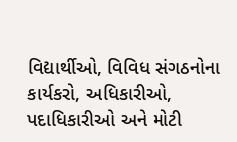વિદ્યાર્થીઓ, વિવિધ સંગઠનોના કાર્યકરો, અધિકારીઓ, પદાધિકારીઓ અને મોટી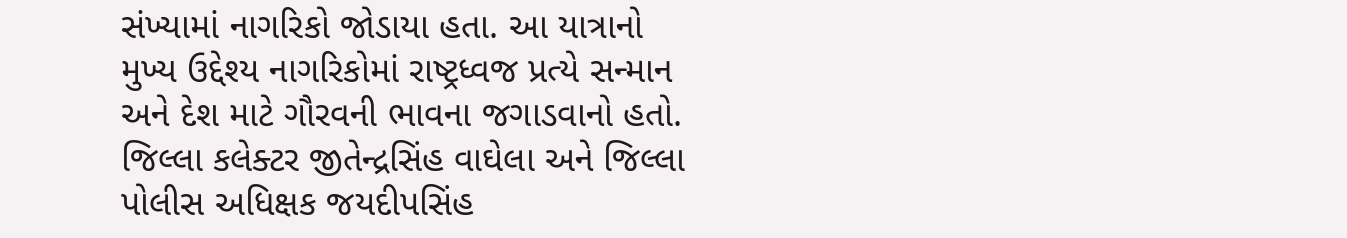સંખ્યામાં નાગરિકો જોડાયા હતા. આ યાત્રાનો મુખ્ય ઉદ્દેશ્ય નાગરિકોમાં રાષ્ટ્રધ્વજ પ્રત્યે સન્માન અને દેશ માટે ગૌરવની ભાવના જગાડવાનો હતો. જિલ્લા કલેક્ટર જીતેન્દ્રસિંહ વાઘેલા અને જિલ્લા પોલીસ અધિક્ષક જયદીપસિંહ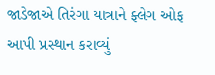જાડેજાએ તિરંગા યાત્રાને ફ્લેગ ઓફ આપી પ્રસ્થાન કરાવ્યું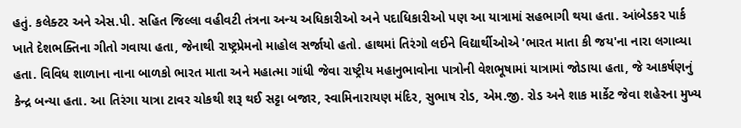હતું. કલેક્ટર અને એસ.પી. સહિત જિલ્લા વહીવટી તંત્રના અન્ય અધિકારીઓ અને પદાધિકારીઓ પણ આ યાત્રામાં સહભાગી થયા હતા. આંબેડકર પાર્ક ખાતે દેશભક્તિના ગીતો ગવાયા હતા, જેનાથી રાષ્ટ્રપ્રેમનો માહોલ સર્જાયો હતો. હાથમાં તિરંગો લઈને વિદ્યાર્થીઓએ 'ભારત માતા કી જય'ના નારા લગાવ્યા હતા. વિવિધ શાળાના નાના બાળકો ભારત માતા અને મહાત્મા ગાંધી જેવા રાષ્ટ્રીય મહાનુભાવોના પાત્રોની વેશભૂષામાં યાત્રામાં જોડાયા હતા, જે આકર્ષણનું કેન્દ્ર બન્યા હતા. આ તિરંગા યાત્રા ટાવર ચોકથી શરૂ થઈ સટ્ટા બજાર, સ્વામિનારાયણ મંદિર, સુભાષ રોડ, એમ.જી. રોડ અને શાક માર્કેટ જેવા શહેરના મુખ્ય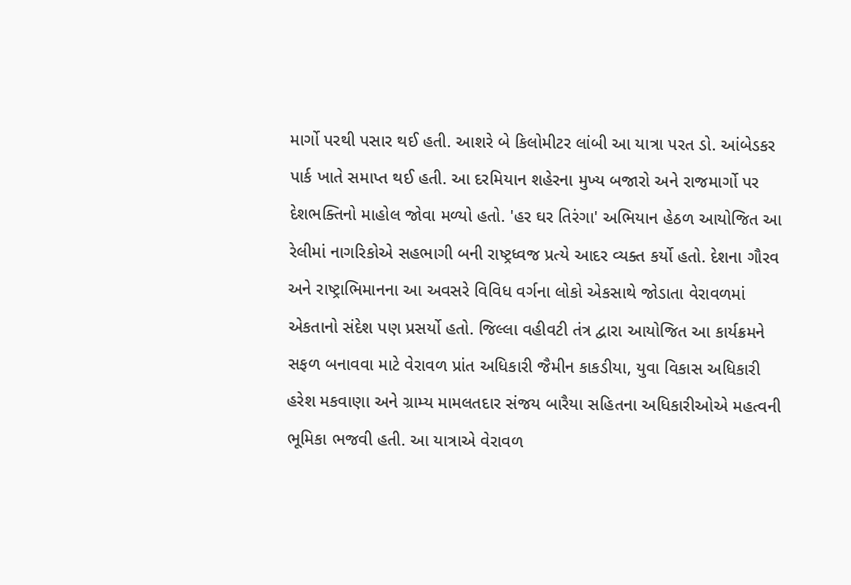માર્ગો પરથી પસાર થઈ હતી. આશરે બે કિલોમીટર લાંબી આ યાત્રા પરત ડો. આંબેડકર પાર્ક ખાતે સમાપ્ત થઈ હતી. આ દરમિયાન શહેરના મુખ્ય બજારો અને રાજમાર્ગો પર દેશભક્તિનો માહોલ જોવા મળ્યો હતો. 'હર ઘર તિરંગા' અભિયાન હેઠળ આયોજિત આ રેલીમાં નાગરિકોએ સહભાગી બની રાષ્ટ્રધ્વજ પ્રત્યે આદર વ્યક્ત કર્યો હતો. દેશના ગૌરવ અને રાષ્ટ્રાભિમાનના આ અવસરે વિવિધ વર્ગના લોકો એકસાથે જોડાતા વેરાવળમાં એકતાનો સંદેશ પણ પ્રસર્યો હતો. જિલ્લા વહીવટી તંત્ર દ્વારા આયોજિત આ કાર્યક્રમને સફળ બનાવવા માટે વેરાવળ પ્રાંત અધિકારી જૈમીન કાકડીયા, યુવા વિકાસ અધિકારી હરેશ મકવાણા અને ગ્રામ્ય મામલતદાર સંજય બારૈયા સહિતના અધિકારીઓએ મહત્વની ભૂમિકા ભજવી હતી. આ યાત્રાએ વેરાવળ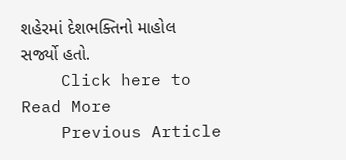શહેરમાં દેશભક્તિનો માહોલ સર્જ્યો હતો.
    Click here to Read More
    Previous Article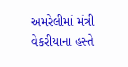અમરેલીમાં મંત્રી વેકરીયાના હસ્તે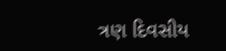ત્રણ દિવસીય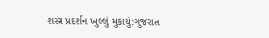શસ્ત્ર પ્રદર્શન ખુલ્લું મુકાયું:ગુજરાત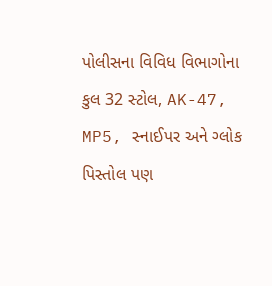પોલીસના વિવિધ વિભાગોના કુલ 32 સ્ટોલ, AK-47, MP5, સ્નાઈપર અને ગ્લોક પિસ્તોલ પણ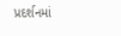પ્રદર્શનમાં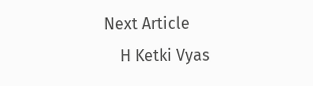Next Article
    H Ketki Vyas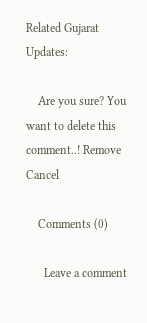Related Gujarat Updates:

    Are you sure? You want to delete this comment..! Remove Cancel

    Comments (0)

      Leave a comment